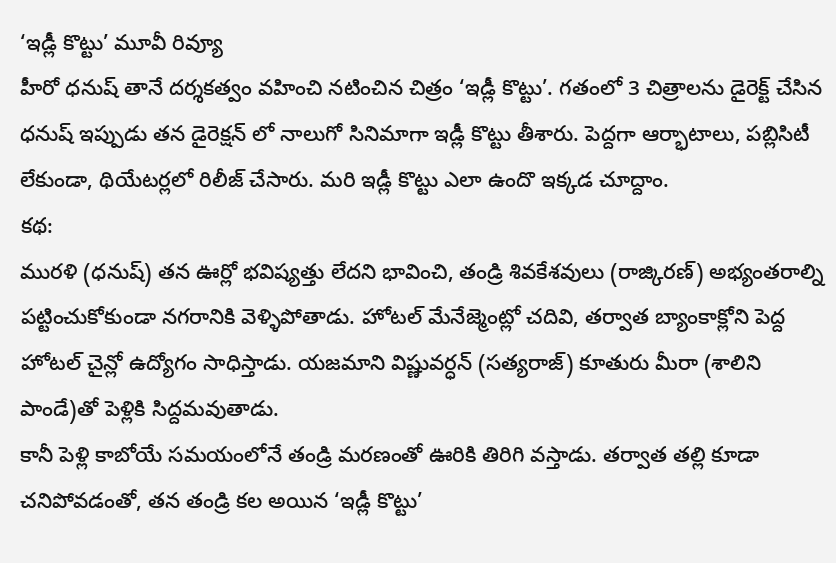‘ఇడ్లీ కొట్టు’ మూవీ రివ్యూ
హీరో ధనుష్ తానే దర్శకత్వం వహించి నటించిన చిత్రం ‘ఇడ్లీ కొట్టు’. గతంలో 3 చిత్రాలను డైరెక్ట్ చేసిన ధనుష్ ఇప్పుడు తన డైరెక్షన్ లో నాలుగో సినిమాగా ఇడ్లీ కొట్టు తీశారు. పెద్దగా ఆర్భాటాలు, పబ్లిసిటీ లేకుండా, థియేటర్లలో రిలీజ్ చేసారు. మరి ఇడ్లీ కొట్టు ఎలా ఉందొ ఇక్కడ చూద్దాం.
కథ:
మురళి (ధనుష్) తన ఊర్లో భవిష్యత్తు లేదని భావించి, తండ్రి శివకేశవులు (రాజ్కిరణ్) అభ్యంతరాల్ని పట్టించుకోకుండా నగరానికి వెళ్ళిపోతాడు. హోటల్ మేనేజ్మెంట్లో చదివి, తర్వాత బ్యాంకాక్లోని పెద్ద హోటల్ చైన్లో ఉద్యోగం సాధిస్తాడు. యజమాని విష్ణువర్ధన్ (సత్యరాజ్) కూతురు మీరా (శాలిని పాండే)తో పెళ్లికి సిద్దమవుతాడు.
కానీ పెళ్లి కాబోయే సమయంలోనే తండ్రి మరణంతో ఊరికి తిరిగి వస్తాడు. తర్వాత తల్లి కూడా చనిపోవడంతో, తన తండ్రి కల అయిన ‘ఇడ్లీ కొట్టు’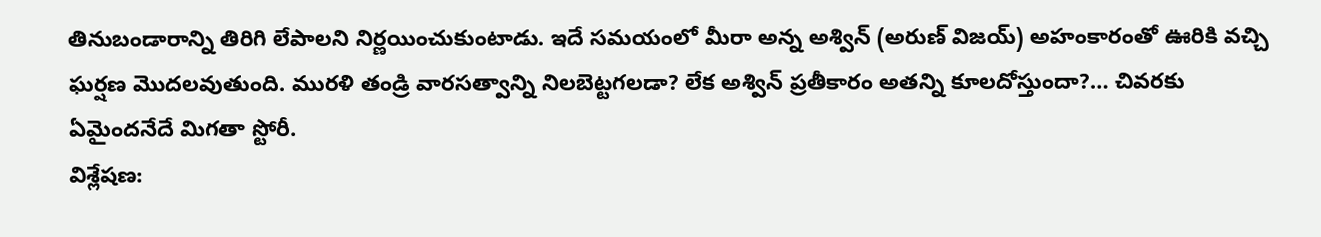తినుబండారాన్ని తిరిగి లేపాలని నిర్ణయించుకుంటాడు. ఇదే సమయంలో మీరా అన్న అశ్విన్ (అరుణ్ విజయ్) అహంకారంతో ఊరికి వచ్చి ఘర్షణ మొదలవుతుంది. మురళి తండ్రి వారసత్వాన్ని నిలబెట్టగలడా? లేక అశ్విన్ ప్రతీకారం అతన్ని కూలదోస్తుందా?… చివరకు ఏమైందనేదే మిగతా స్టోరీ.
విశ్లేషణ: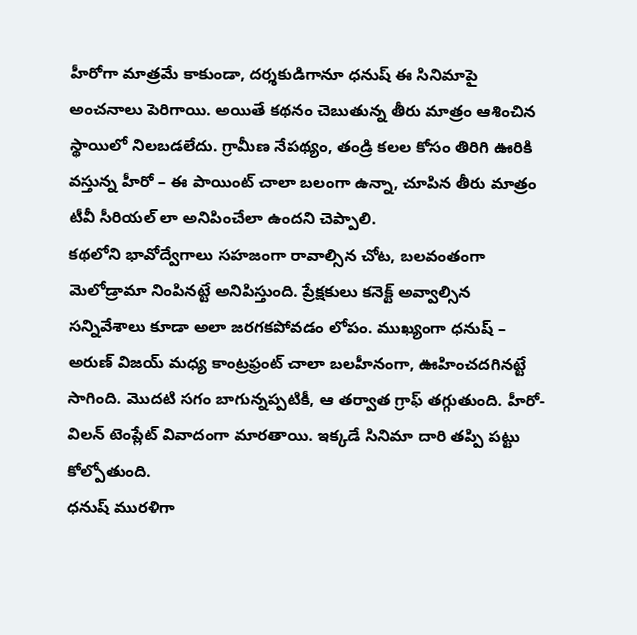హీరోగా మాత్రమే కాకుండా, దర్శకుడిగానూ ధనుష్ ఈ సినిమాపై అంచనాలు పెరిగాయి. అయితే కథనం చెబుతున్న తీరు మాత్రం ఆశించిన స్థాయిలో నిలబడలేదు. గ్రామీణ నేపథ్యం, తండ్రి కలల కోసం తిరిగి ఊరికి వస్తున్న హీరో – ఈ పాయింట్ చాలా బలంగా ఉన్నా, చూపిన తీరు మాత్రం టీవీ సీరియల్ లా అనిపించేలా ఉందని చెప్పాలి.
కథలోని భావోద్వేగాలు సహజంగా రావాల్సిన చోట, బలవంతంగా మెలోడ్రామా నింపినట్టే అనిపిస్తుంది. ప్రేక్షకులు కనెక్ట్ అవ్వాల్సిన సన్నివేశాలు కూడా అలా జరగకపోవడం లోపం. ముఖ్యంగా ధనుష్ – అరుణ్ విజయ్ మధ్య కాంట్రఫ్రంట్ చాలా బలహీనంగా, ఊహించదగినట్టే సాగింది. మొదటి సగం బాగున్నప్పటికీ, ఆ తర్వాత గ్రాఫ్ తగ్గుతుంది. హీరో-విలన్ టెంప్లేట్ వివాదంగా మారతాయి. ఇక్కడే సినిమా దారి తప్పి పట్టు కోల్పోతుంది.
ధనుష్ మురళిగా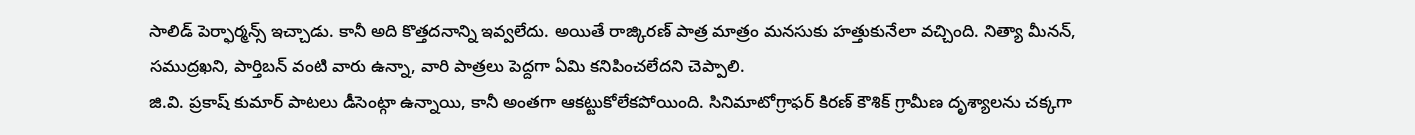సాలిడ్ పెర్ఫార్మన్స్ ఇచ్చాడు. కానీ అది కొత్తదనాన్ని ఇవ్వలేదు. అయితే రాజ్కిరణ్ పాత్ర మాత్రం మనసుకు హత్తుకునేలా వచ్చింది. నిత్యా మీనన్, సముద్రఖని, పార్తిబన్ వంటి వారు ఉన్నా, వారి పాత్రలు పెద్దగా ఏమి కనిపించలేదని చెప్పాలి.
జి.వి. ప్రకాష్ కుమార్ పాటలు డీసెంట్గా ఉన్నాయి, కానీ అంతగా ఆకట్టుకోలేకపోయింది. సినిమాటోగ్రాఫర్ కిరణ్ కౌశిక్ గ్రామీణ దృశ్యాలను చక్కగా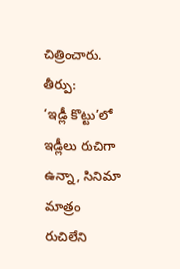చిత్రించారు.
తీర్పు:
‘ఇడ్లీ కొట్టు’లో ఇడ్లీలు రుచిగా ఉన్నా, సినిమా మాత్రం రుచిలేని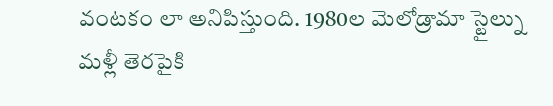వంటకం లా అనిపిస్తుంది. 1980ల మెలోడ్రామా స్టైల్ను మళ్లీ తెరపైకి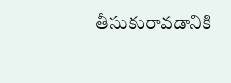తీసుకురావడానికి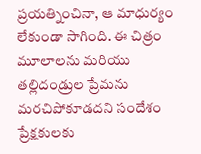ప్రయత్నించినా, ఆ మాధుర్యం లేకుండా సాగింది. ఈ చిత్రం మూలాలను మరియు తల్లిదండ్రుల ప్రేమను మరచిపోకూడదని సందేశం ప్రేక్షకులకు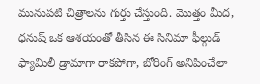మునుపటి చిత్రాలను గుర్తు చేస్తుంది. మొత్తం మీద, ధనుష్ ఒక ఆశయంతో తీసిన ఈ సినిమా ఫీల్గుడ్ ఫ్యామిలీ డ్రామాగా రాకపోగా, బోరింగ్ అనిపించేలా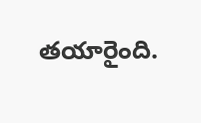తయారైంది.